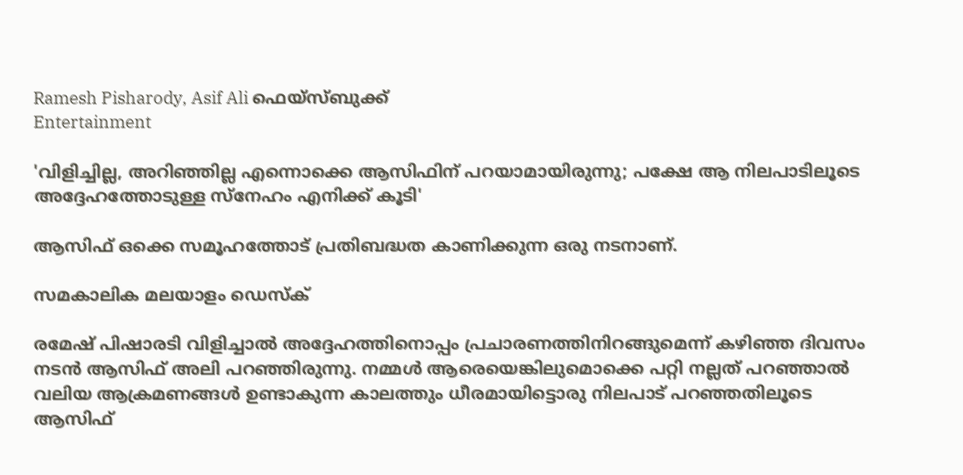Ramesh Pisharody, Asif Ali ഫെയ്സ്ബുക്ക്
Entertainment

'വിളിച്ചില്ല, അറിഞ്ഞില്ല എന്നൊക്കെ ആസിഫിന് പറയാമായിരുന്നു; പക്ഷേ ആ നിലപാടിലൂടെ അദ്ദേഹത്തോടുള്ള സ്നേഹം എനിക്ക് കൂടി'

ആസിഫ് ഒക്കെ സമൂഹത്തോട് പ്രതിബദ്ധത കാണിക്കുന്ന ഒരു നടനാണ്.

സമകാലിക മലയാളം ഡെസ്ക്

രമേഷ് പിഷാരടി വിളിച്ചാൽ അദ്ദേഹത്തിനൊപ്പം പ്രചാരണത്തിനിറങ്ങുമെന്ന് കഴിഞ്ഞ ദിവസം നടൻ ആസിഫ് അലി പറഞ്ഞിരുന്നു. നമ്മൾ ആരെയെങ്കിലുമൊക്കെ പറ്റി നല്ലത് പറഞ്ഞാൽ വലിയ ആക്രമണങ്ങൾ ഉണ്ടാകുന്ന കാലത്തും ധീരമായിട്ടൊരു നിലപാട് പറഞ്ഞതിലൂടെ ആസിഫ്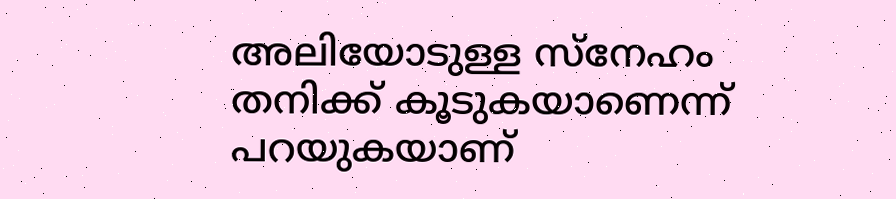അലിയോടുള്ള സ്നേഹം തനിക്ക് കൂടുകയാണെന്ന് പറയുകയാണ്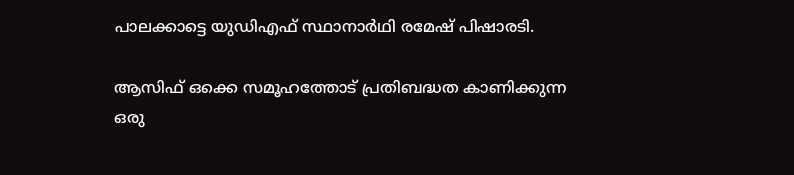പാലക്കാട്ടെ യുഡിഎഫ് സ്ഥാനാർഥി രമേഷ് പിഷാരടി.

ആസിഫ് ഒക്കെ സമൂഹത്തോട് പ്രതിബദ്ധത കാണിക്കുന്ന ഒരു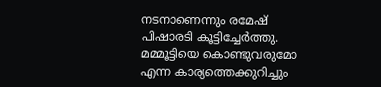നടനാണെന്നും രമേഷ് പിഷാരടി കൂട്ടിച്ചേർത്തു. മമ്മൂട്ടിയെ കൊണ്ടുവരുമോ എന്ന കാര്യത്തെക്കുറിച്ചും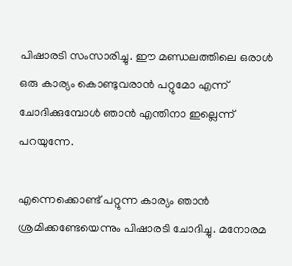പിഷാരടി സംസാരിച്ചു. ഈ മണ്ഡലത്തിലെ ഒരാൾ ഒരു കാര്യം കൊണ്ടുവരാൻ പറ്റുമോ എന്ന് ചോദിക്കുമ്പോൾ ഞാൻ എന്തിനാ ഇല്ലെന്ന് പറയുന്നേ.

എന്നെക്കൊണ്ട് പറ്റുന്ന കാര്യം ഞാൻ ശ്രമിക്കണ്ടേയെന്നും പിഷാരടി ചോദിച്ചു. മനോരമ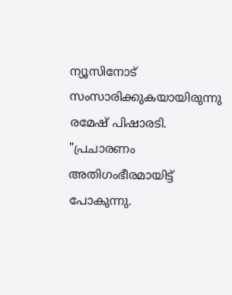ന്യൂസിനോട് സംസാരിക്കുകയായിരുന്നു രമേഷ് പിഷാരടി. "പ്രചാരണം അതിഗംഭീരമായിട്ട് പോകുന്നു.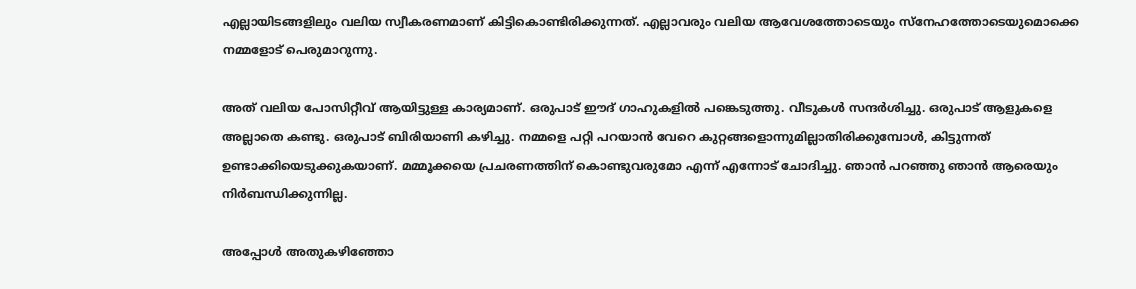എല്ലായിടങ്ങളിലും വലിയ സ്വീകരണമാണ് കിട്ടികൊണ്ടിരിക്കുന്നത്. എല്ലാവരും വലിയ ആവേശത്തോടെയും സ്നേഹത്തോടെയുമൊക്കെ നമ്മളോട് പെരുമാറുന്നു.

അത് വലിയ പോസിറ്റീവ് ആയിട്ടുള്ള കാര്യമാണ്. ഒരുപാട് ഈദ് ഗാഹുകളിൽ പങ്കെടുത്തു. വീടുകൾ സന്ദർശിച്ചു. ഒരുപാട് ആളുകളെ അല്ലാതെ കണ്ടു. ഒരുപാട് ബിരിയാണി കഴിച്ചു. നമ്മളെ പറ്റി പറയാൻ വേറെ കുറ്റങ്ങളൊന്നുമില്ലാതിരിക്കുമ്പോൾ, കിട്ടുന്നത് ഉണ്ടാക്കിയെടുക്കുകയാണ്. മമ്മൂക്കയെ പ്രചരണത്തിന് കൊണ്ടുവരുമോ എന്ന് എന്നോട് ചോദിച്ചു. ഞാൻ പറഞ്ഞു ഞാൻ ആരെയും നിർബന്ധിക്കുന്നില്ല.

അപ്പോൾ അതുകഴിഞ്ഞോ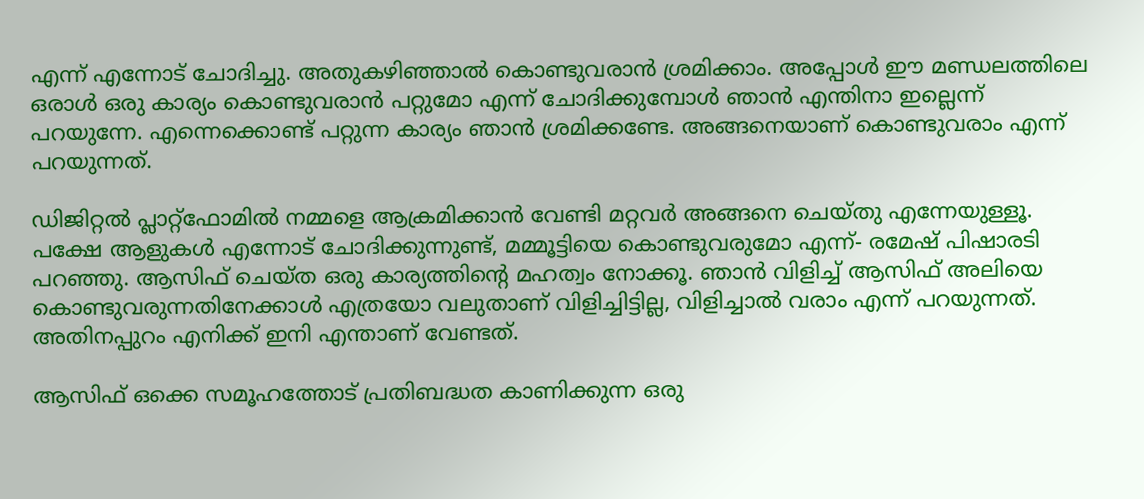എന്ന് എന്നോട് ചോദിച്ചു. അതുകഴിഞ്ഞാൽ കൊണ്ടുവരാൻ ശ്രമിക്കാം. അപ്പോൾ ഈ മണ്ഡലത്തിലെ ഒരാൾ ഒരു കാര്യം കൊണ്ടുവരാൻ പറ്റുമോ എന്ന് ചോദിക്കുമ്പോൾ ഞാൻ എന്തിനാ ഇല്ലെന്ന് പറയുന്നേ. എന്നെക്കൊണ്ട് പറ്റുന്ന കാര്യം ഞാൻ ശ്രമിക്കണ്ടേ. അങ്ങനെയാണ് കൊണ്ടുവരാം എന്ന് പറയുന്നത്.

ഡിജിറ്റൽ പ്ലാറ്റ്ഫോമിൽ നമ്മളെ ആക്രമിക്കാൻ വേണ്ടി മറ്റവർ അങ്ങനെ ചെയ്തു എന്നേയുള്ളൂ. പക്ഷേ ആളുകൾ എന്നോട് ചോദിക്കുന്നുണ്ട്, മമ്മൂട്ടിയെ കൊണ്ടുവരുമോ എന്ന്- രമേഷ് പിഷാരടി പറഞ്ഞു. ആസിഫ് ചെയ്ത ഒരു കാര്യത്തിന്റെ മഹത്വം നോക്കൂ. ഞാൻ വിളിച്ച് ആസിഫ് അലിയെ കൊണ്ടുവരുന്നതിനേക്കാൾ എത്രയോ വലുതാണ് വിളിച്ചിട്ടില്ല, വിളിച്ചാൽ വരാം എന്ന് പറയുന്നത്. അതിനപ്പുറം എനിക്ക് ഇനി എന്താണ് വേണ്ടത്.

ആസിഫ് ഒക്കെ സമൂഹത്തോട് പ്രതിബദ്ധത കാണിക്കുന്ന ഒരു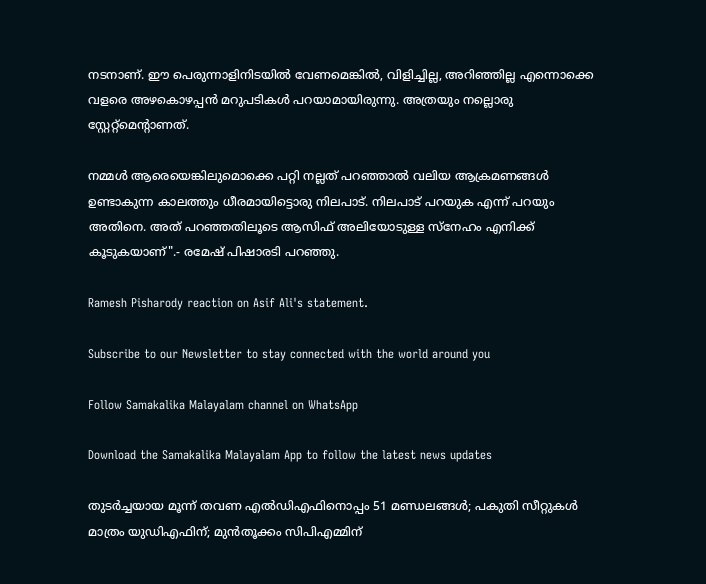നടനാണ്. ഈ പെരുന്നാളിനിടയിൽ വേണമെങ്കിൽ, വിളിച്ചില്ല, അറിഞ്ഞില്ല എന്നൊക്കെ വളരെ അഴകൊഴപ്പൻ മറുപടികൾ പറയാമായിരുന്നു. അത്രയും നല്ലൊരു സ്റ്റേറ്റ്മെന്റാണത്.

നമ്മൾ ആരെയെങ്കിലുമൊക്കെ പറ്റി നല്ലത് പറഞ്ഞാൽ വലിയ ആക്രമണങ്ങൾ ഉണ്ടാകുന്ന കാലത്തും ധീരമായിട്ടൊരു നിലപാട്. നിലപാട് പറയുക എന്ന് പറയും അതിനെ. അത് പറഞ്ഞതിലൂടെ ആസിഫ് അലിയോടുള്ള സ്നേഹം എനിക്ക് കൂടുകയാണ്".- രമേഷ് പിഷാരടി പറഞ്ഞു.

Ramesh Pisharody reaction on Asif Ali's statement.

Subscribe to our Newsletter to stay connected with the world around you

Follow Samakalika Malayalam channel on WhatsApp

Download the Samakalika Malayalam App to follow the latest news updates

തുടര്‍ച്ചയായ മൂന്ന് തവണ എല്‍ഡിഎഫിനൊപ്പം 51 മണ്ഡലങ്ങള്‍; പകുതി സീറ്റുകള്‍ മാത്രം യുഡിഎഫിന്; മുന്‍തൂക്കം സിപിഎമ്മിന്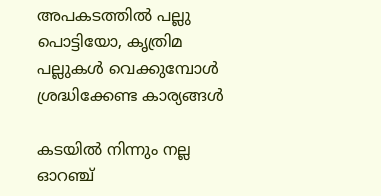അപകടത്തിൽ പല്ലു പൊട്ടിയോ, കൃത്രിമ പല്ലുകൾ വെക്കുമ്പോൾ ശ്രദ്ധിക്കേണ്ട കാര്യങ്ങൾ

കടയിൽ നിന്നും നല്ല ഓറഞ്ച്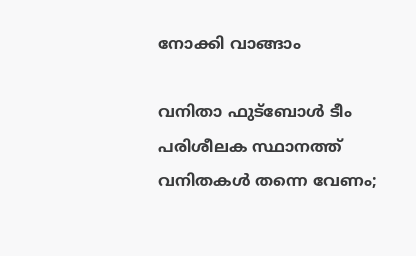നോക്കി വാങ്ങാം

വനിതാ ഫുട്‌ബോള്‍ ടീം പരിശീലക സ്ഥാനത്ത് വനിതകള്‍ തന്നെ വേണം;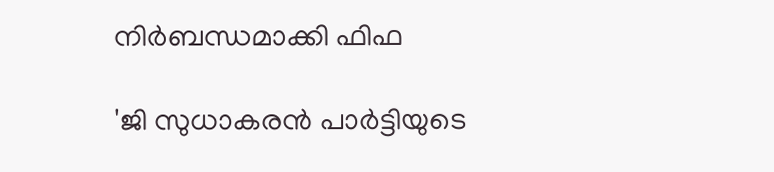നിര്‍ബന്ധമാക്കി ഫിഫ

'ജി സുധാകരന്‍ പാര്‍ട്ടിയുടെ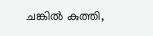ചങ്കില്‍ കുത്തി,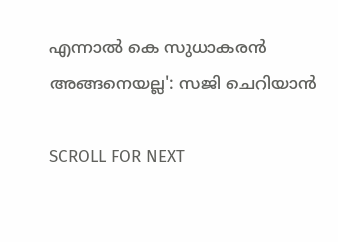എന്നാൽ കെ സുധാകരൻ അങ്ങനെയല്ല': സജി ചെറിയാന്‍

SCROLL FOR NEXT